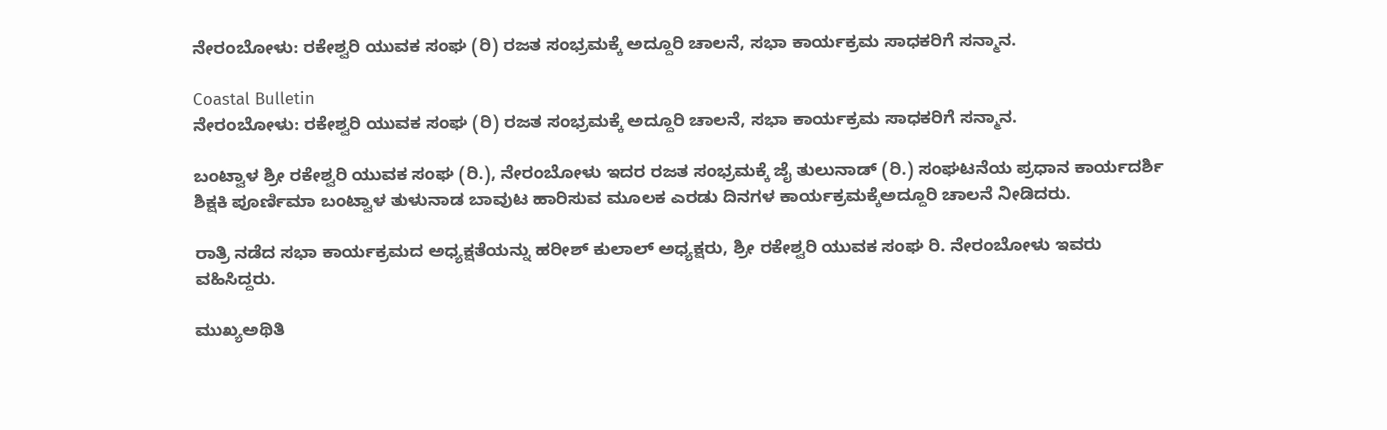ನೇರಂಬೋಳು: ರಕೇಶ್ವರಿ ಯುವಕ ಸಂಘ (ರಿ) ರಜತ ಸಂಭ್ರಮಕ್ಕೆ ಅದ್ದೂರಿ ಚಾಲನೆ, ಸಭಾ ಕಾರ್ಯಕ್ರಮ ಸಾಧಕರಿಗೆ ಸನ್ಮಾನ.

Coastal Bulletin
ನೇರಂಬೋಳು: ರಕೇಶ್ವರಿ ಯುವಕ ಸಂಘ (ರಿ) ರಜತ ಸಂಭ್ರಮಕ್ಕೆ ಅದ್ದೂರಿ ಚಾಲನೆ, ಸಭಾ ಕಾರ್ಯಕ್ರಮ ಸಾಧಕರಿಗೆ ಸನ್ಮಾನ.

ಬಂಟ್ವಾಳ ಶ್ರೀ ರಕೇಶ್ವರಿ ಯುವಕ ಸಂಘ (ರಿ.), ನೇರಂಬೋಳು ಇದರ ರಜತ ಸಂಭ್ರಮಕ್ಕೆ ಜೈ ತುಲುನಾಡ್ (ರಿ.) ಸಂಘಟನೆಯ ಪ್ರಧಾನ ಕಾರ್ಯದರ್ಶಿ ಶಿಕ್ಷಕಿ ಪೂರ್ಣಿಮಾ ಬಂಟ್ವಾಳ ತುಳುನಾಡ ಬಾವುಟ ಹಾರಿಸುವ ಮೂಲಕ ಎರಡು ದಿನಗಳ ಕಾರ್ಯಕ್ರಮಕ್ಕೆಅದ್ದೂರಿ ಚಾಲನೆ ನೀಡಿದರು.

ರಾತ್ರಿ ನಡೆದ ಸಭಾ ಕಾರ್ಯಕ್ರಮದ ಅಧ್ಯಕ್ಷತೆಯನ್ನು ಹರೀಶ್ ಕುಲಾಲ್ ಅಧ್ಯಕ್ಷರು, ಶ್ರೀ ರಕೇಶ್ವರಿ ಯುವಕ ಸಂಘ ರಿ. ನೇರಂಬೋಳು ಇವರು ವಹಿಸಿದ್ದರು.

ಮುಖ್ಯಅಥಿತಿ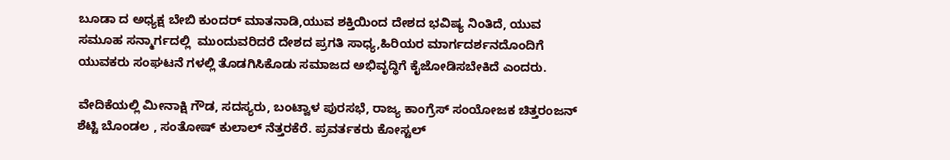ಬೂಡಾ ದ ಅಧ್ಯಕ್ಷ ಬೇಬಿ ಕುಂದರ್ ಮಾತನಾಡಿ,ಯುವ ಶಕ್ತಿಯಿಂದ ದೇಶದ ಭವಿಷ್ಯ ನಿಂತಿದೆ, ಯುವ ಸಮೂಹ ಸನ್ಮಾರ್ಗದಲ್ಲಿ  ಮುಂದುವರಿದರೆ ದೇಶದ ಪ್ರಗತಿ ಸಾಧ್ಯ,ಹಿರಿಯರ ಮಾರ್ಗದರ್ಶನದೊಂದಿಗೆ ಯುವಕರು ಸಂಘಟನೆ ಗಳಲ್ಲಿ ತೊಡಗಿಸಿಕೊಡು ಸಮಾಜದ ಅಭಿವೃದ್ಧಿಗೆ ಕೈಜೋಡಿಸಬೇಕಿದೆ ಎಂದರು.

ವೇದಿಕೆಯಲ್ಲಿ ಮೀನಾಕ್ಷಿ ಗೌಡ, ಸದಸ್ಯರು, ಬಂಟ್ವಾಳ ಪುರಸಭೆ, ರಾಜ್ಯ ಕಾಂಗ್ರೆಸ್ ಸಂಯೋಜಕ ಚಿತ್ತರಂಜನ್ ಶೆಟ್ಟಿ ಬೊಂಡಲ , ಸಂತೋಷ್ ಕುಲಾಲ್ ನೆತ್ತರಕೆರೆ. ಪ್ರವರ್ತಕರು ಕೋಸ್ಟಲ್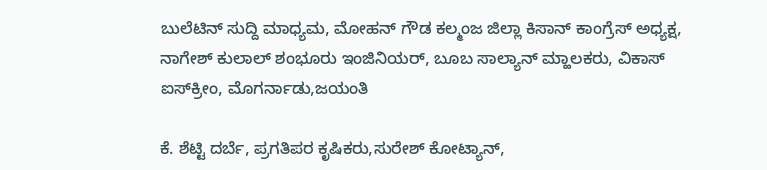ಬುಲೆಟಿನ್ ಸುದ್ದಿ ಮಾಧ್ಯಮ, ಮೋಹನ್ ಗೌಡ ಕಲ್ಮಂಜ ಜಿಲ್ಲಾ ಕಿಸಾನ್ ಕಾಂಗ್ರೆಸ್ ಅಧ್ಯಕ್ಷ, ನಾಗೇಶ್ ಕುಲಾಲ್ ಶಂಭೂರು ಇಂಜಿನಿಯರ್, ಬೂಬ ಸಾಲ್ಯಾನ್ ಮ್ಹಾಲಕರು, ವಿಕಾಸ್ ಐಸ್‌ಕ್ರೀಂ, ಮೊಗರ್ನಾಡು,ಜಯಂತಿ

ಕೆ. ಶೆಟ್ಟಿ ದರ್ಬೆ, ಪ್ರಗತಿಪರ ಕೃಷಿಕರು,ಸುರೇಶ್ ಕೋಟ್ಯಾನ್,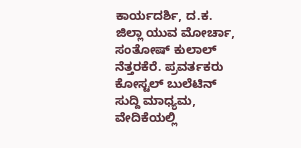ಕಾರ್ಯದರ್ಶಿ, ದ.ಕ. ಜಿಲ್ಲಾ ಯುವ ಮೋರ್ಚಾ, ಸಂತೋಷ್ ಕುಲಾಲ್ ನೆತ್ತರಕೆರೆ. ಪ್ರವರ್ತಕರು ಕೋಸ್ಟಲ್ ಬುಲೆಟಿನ್ ಸುದ್ದಿ ಮಾಧ್ಯಮ, ವೇದಿಕೆಯಲ್ಲಿ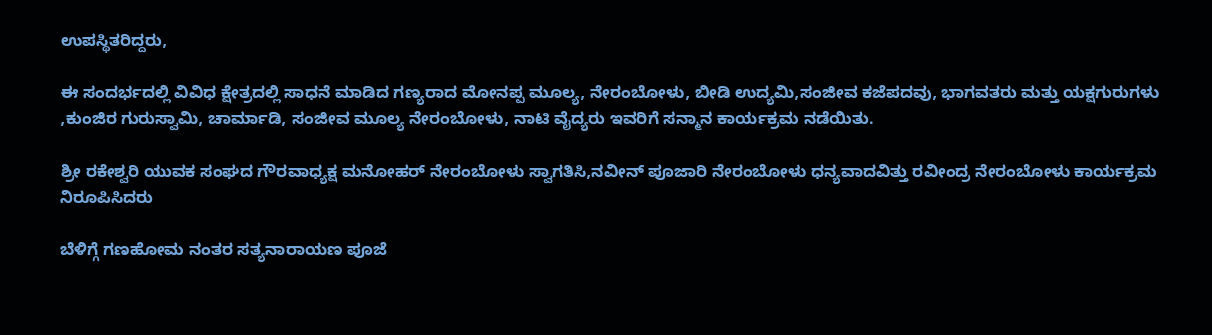ಉಪಸ್ಥಿತರಿದ್ದರು,

ಈ ಸಂದರ್ಭದಲ್ಲಿ ವಿವಿಧ ಕ್ಷೇತ್ರದಲ್ಲಿ ಸಾಧನೆ ಮಾಡಿದ ಗಣ್ಯರಾದ ಮೋನಪ್ಪ ಮೂಲ್ಯ, ನೇರಂಬೋಳು, ಬೀಡಿ ಉದ್ಯಮಿ,ಸಂಜೀವ ಕಜೆಪದವು, ಭಾಗವತರು ಮತ್ತು ಯಕ್ಷಗುರುಗಳು ,ಕುಂಜಿರ ಗುರುಸ್ವಾಮಿ, ಚಾರ್ಮಾಡಿ, ಸಂಜೀವ ಮೂಲ್ಯ ನೇರಂಬೋಳು, ನಾಟಿ ವೈದ್ಯರು ಇವರಿಗೆ ಸನ್ಮಾನ ಕಾರ್ಯಕ್ರಮ ನಡೆಯಿತು.

ಶ್ರೀ ರಕೇಶ್ವರಿ ಯುವಕ ಸಂಘದ ಗೌರವಾಧ್ಯಕ್ಷ ಮನೋಹರ್ ನೇರಂಬೋಳು ಸ್ವಾಗತಿಸಿ,ನವೀನ್ ಪೂಜಾರಿ ನೇರಂಬೋಳು ಧನ್ಯವಾದವಿತ್ತು ರವೀಂದ್ರ ನೇರಂಬೋಳು ಕಾರ್ಯಕ್ರಮ ನಿರೂಪಿಸಿದರು

ಬೆಳಿಗ್ಗೆ ಗಣಹೋಮ ನಂತರ ಸತ್ಯನಾರಾಯಣ ಪೂಜೆ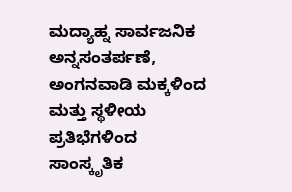ಮದ್ಯಾಹ್ನ ಸಾರ್ವಜನಿಕ ಅನ್ನಸಂತರ್ಪಣೆ, ಅಂಗನವಾಡಿ ಮಕ್ಕಳಿಂದ ಮತ್ತು ಸ್ಥಳೀಯ ಪ್ರತಿಭೆಗಳಿಂದ ಸಾಂಸ್ಕೃತಿಕ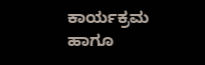ಕಾರ್ಯಕ್ರಮ ಹಾಗೂ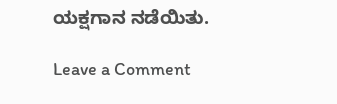ಯಕ್ಷಗಾನ ನಡೆಯಿತು.

Leave a Comment